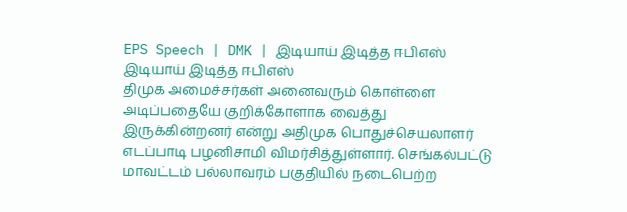EPS Speech | DMK | இடியாய் இடித்த ஈபிஎஸ்
இடியாய் இடித்த ஈபிஎஸ்
திமுக அமைச்சர்கள் அனைவரும் கொள்ளை அடிப்பதையே குறிக்கோளாக வைத்து இருக்கின்றனர் என்று அதிமுக பொதுச்செயலாளர் எடப்பாடி பழனிசாமி விமர்சித்துள்ளார். செங்கல்பட்டு மாவட்டம் பல்லாவரம் பகுதியில் நடைபெற்ற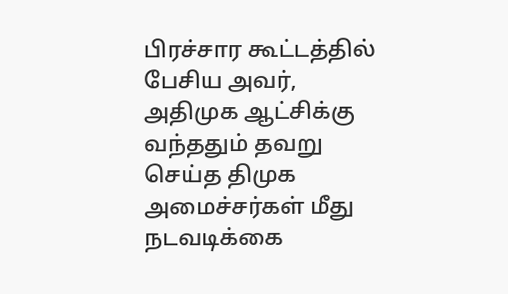பிரச்சார கூட்டத்தில் பேசிய அவர், அதிமுக ஆட்சிக்கு வந்ததும் தவறு செய்த திமுக அமைச்சர்கள் மீது நடவடிக்கை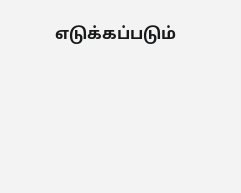எடுக்கப்படும்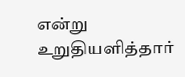என்று உறுதியளித்தார்